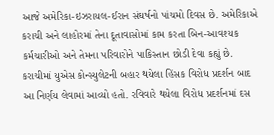આજે અમેરિકા-ઇઝરાયલ-ઈરાન સંઘર્ષનો પાંચમો દિવસ છે. અમેરિકાએ કરાચી અને લાહોરમાં તેના દૂતાવાસોમાં કામ કરતા બિન-આવશ્યક કર્મચારીઓ અને તેમના પરિવારોને પાકિસ્તાન છોડી દેવા કહ્યું છે.
કરાચીમાં યુએસ કોન્સ્યુલેટની બહાર થયેલા હિંસક વિરોધ પ્રદર્શન બાદ આ નિર્ણય લેવામાં આવ્યો હતો. રવિવારે થયેલા વિરોધ પ્રદર્શનમાં દસ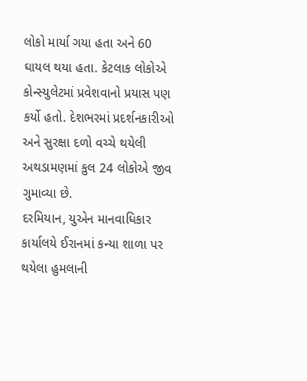લોકો માર્યા ગયા હતા અને 60 ઘાયલ થયા હતા. કેટલાક લોકોએ કોન્સ્યુલેટમાં પ્રવેશવાનો પ્રયાસ પણ કર્યો હતો. દેશભરમાં પ્રદર્શનકારીઓ અને સુરક્ષા દળો વચ્ચે થયેલી અથડામણમાં કુલ 24 લોકોએ જીવ ગુમાવ્યા છે.
દરમિયાન, યુએન માનવાધિકાર કાર્યાલયે ઈરાનમાં કન્યા શાળા પર થયેલા હુમલાની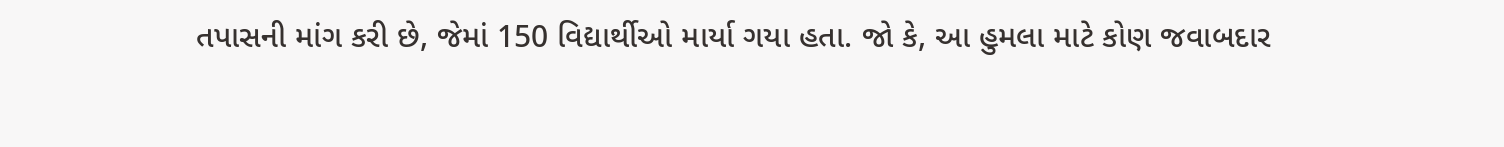તપાસની માંગ કરી છે, જેમાં 150 વિદ્યાર્થીઓ માર્યા ગયા હતા. જો કે, આ હુમલા માટે કોણ જવાબદાર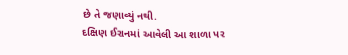છે તે જણાવ્યું નથી.
દક્ષિણ ઈરાનમાં આવેલી આ શાળા પર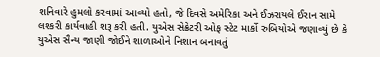શનિવારે હુમલો કરવામાં આવ્યો હતો, જે દિવસે અમેરિકા અને ઈઝરાયલે ઈરાન સામે લશ્કરી કાર્યવાહી શરૂ કરી હતી. યુએસ સેક્રેટરી ઓફ સ્ટેટ માર્કો રુબિયોએ જણાવ્યું છે કે યુએસ સૈન્ય જાણી જોઈને શાળાઓને નિશાન બનાવતું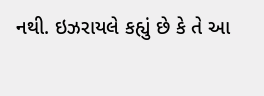નથી. ઇઝરાયલે કહ્યું છે કે તે આ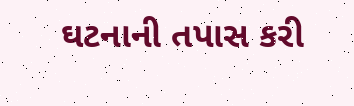ઘટનાની તપાસ કરી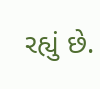રહ્યું છે.